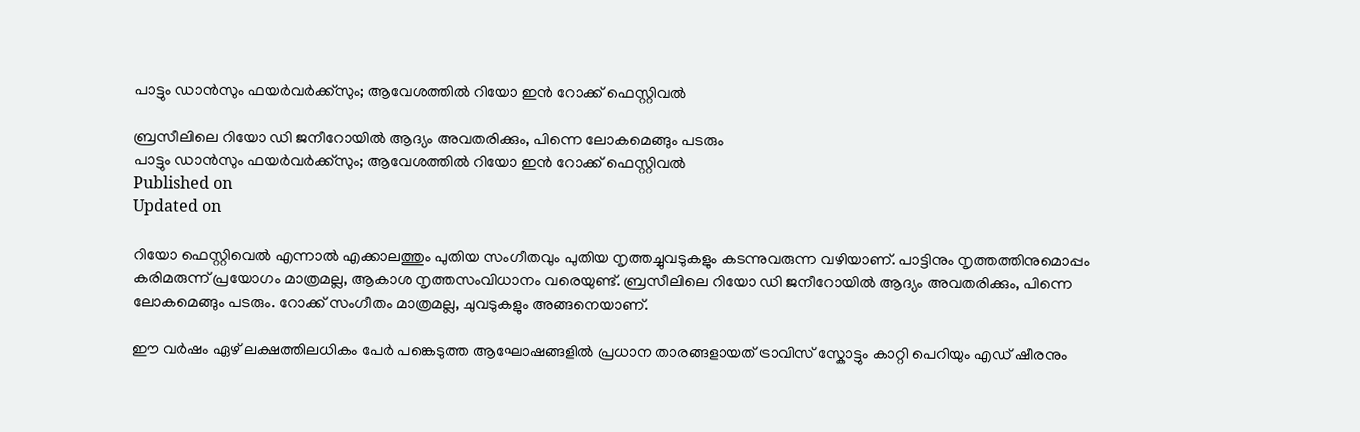പാട്ടും ഡാൻസും ഫയർവർക്ക്‌സും; ആവേശത്തിൽ റിയോ ഇൻ റോക്ക് ഫെസ്റ്റിവൽ

ബ്രസീലിലെ റിയോ ഡി ജനീറോയിൽ ആദ്യം അവതരിക്കും, പിന്നെ ലോകമെങ്ങും പടരും
പാട്ടും ഡാൻസും ഫയർവർക്ക്‌സും; ആവേശത്തിൽ റിയോ ഇൻ റോക്ക് ഫെസ്റ്റിവൽ
Published on
Updated on

റിയോ ഫെസ്റ്റിവെൽ എന്നാൽ എക്കാലത്തും പുതിയ സംഗീതവും പുതിയ നൃത്തച്ചുവടുകളും കടന്നുവരുന്ന വഴിയാണ്. പാട്ടിനും നൃത്തത്തിനുമൊപ്പം കരിമരുന്ന് പ്രയോഗം മാത്രമല്ല, ആകാശ നൃത്തസംവിധാനം വരെയുണ്ട്. ബ്രസീലിലെ റിയോ ഡി ജനീറോയിൽ ആദ്യം അവതരിക്കും, പിന്നെ ലോകമെങ്ങും പടരും. റോക്ക് സംഗീതം മാത്രമല്ല, ചുവടുകളും അങ്ങനെയാണ്.

ഈ വർഷം ഏഴ് ലക്ഷത്തിലധികം പേർ പങ്കെടുത്ത ആഘോഷങ്ങളിൽ പ്രധാന താരങ്ങളായത് ട്രാവിസ് സ്കോട്ടും കാറ്റി പെറിയും എഡ് ഷീരനും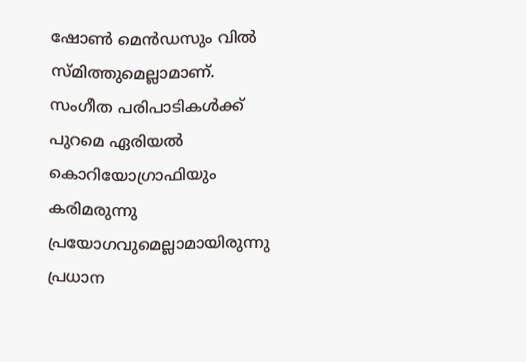ഷോൺ മെൻഡസും വിൽ സ്മിത്തുമെല്ലാമാണ്. സംഗീത പരിപാടികൾക്ക് പുറമെ ഏരിയൽ കൊറിയോഗ്രാഫിയും കരിമരുന്നു പ്രയോഗവുമെല്ലാമായിരുന്നു പ്രധാന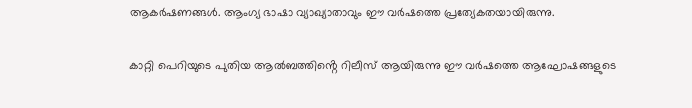ആകർഷണങ്ങൾ. ആംഗ്യ ഭാഷാ വ്യാഖ്യാതാവും ഈ വർഷത്തെ പ്രത്യേകതയായിരുന്നു.

കാറ്റി പെറിയുടെ പുതിയ ആൽബത്തിൻ്റെ റിലീസ് ആയിരുന്നു ഈ വർഷത്തെ ആഘോഷങ്ങളുടെ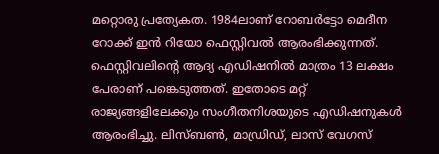മറ്റൊരു പ്രത്യേകത. 1984ലാണ് റോബർട്ടോ മെദീന റോക്ക് ഇൻ റിയോ ഫെസ്റ്റിവൽ ആരംഭിക്കുന്നത്. ഫെസ്റ്റിവലിൻ്റെ ആദ്യ എഡിഷനിൽ മാത്രം 13 ലക്ഷം പേരാണ് പങ്കെടുത്തത്. ഇതോടെ മറ്റ് രാജ്യങ്ങളിലേക്കും സംഗീതനിശയുടെ എഡിഷനുകൾ ആരംഭിച്ചു. ലിസ്ബൺ, മാഡ്രിഡ്, ലാസ് വേഗസ്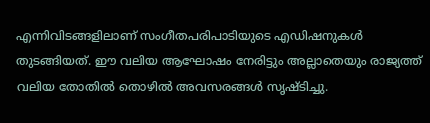എന്നിവിടങ്ങളിലാണ് സംഗീതപരിപാടിയുടെ എഡിഷനുകൾ തുടങ്ങിയത്. ഈ വലിയ ആഘോഷം നേരിട്ടും അല്ലാതെയും രാജ്യത്ത് വലിയ തോതിൽ തൊഴിൽ അവസരങ്ങൾ സൃഷ്ടിച്ചു.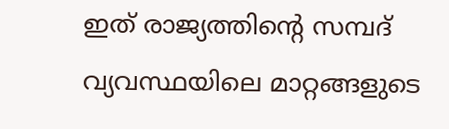ഇത് രാജ്യത്തിൻ്റെ സമ്പദ് വ്യവസ്ഥയിലെ മാറ്റങ്ങളുടെ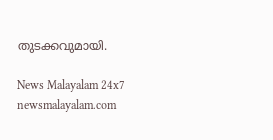തുടക്കവുമായി.

News Malayalam 24x7
newsmalayalam.com